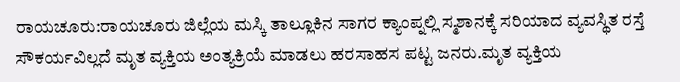ರಾಯಚೂರು:ರಾಯಚೂರು ಜಿಲ್ಲೆಯ ಮಸ್ಕಿ ತಾಲ್ಲೂಕಿನ ಸಾಗರ ಕ್ಯಾಂಪ್ನಲ್ಲಿ ಸ್ಮಶಾನಕ್ಕೆ ಸರಿಯಾದ ವ್ಯವಸ್ಥಿತ ರಸ್ತೆ ಸೌಕರ್ಯವಿಲ್ಲದೆ ಮೃತ ವ್ಯಕ್ತಿಯ ಅಂತ್ಯಕ್ರಿಯೆ ಮಾಡಲು ಹರಸಾಹಸ ಪಟ್ಟ ಜನರು.ಮೃತ ವ್ಯಕ್ತಿಯ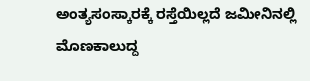ಅಂತ್ಯಸಂಸ್ಕಾರಕ್ಕೆ ರಸ್ತೆಯಿಲ್ಲದೆ ಜಮೀನಿನಲ್ಲಿ ಮೊಣಕಾಲುದ್ದ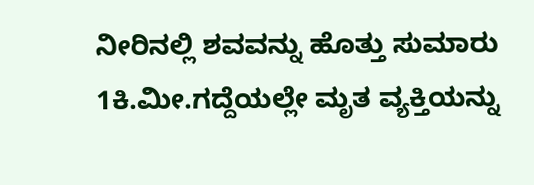ನೀರಿನಲ್ಲಿ ಶವವನ್ನು ಹೊತ್ತು ಸುಮಾರು 1ಕಿ.ಮೀ.ಗದ್ದೆಯಲ್ಲೇ ಮೃತ ವ್ಯಕ್ತಿಯನ್ನು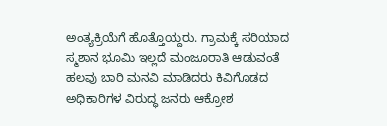ಅಂತ್ಯಕ್ರಿಯೆಗೆ ಹೊತ್ತೊಯ್ದರು. ಗ್ರಾಮಕ್ಕೆ ಸರಿಯಾದ ಸ್ಮಶಾನ ಭೂಮಿ ಇಲ್ಲದೆ ಮಂಜೂರಾತಿ ಆಡುವಂತೆ ಹಲವು ಬಾರಿ ಮನವಿ ಮಾಡಿದರು ಕಿವಿಗೊಡದ ಅಧಿಕಾರಿಗಳ ವಿರುದ್ಧ ಜನರು ಆಕ್ರೋಶ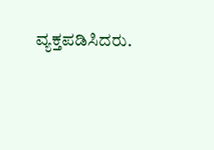ವ್ಯಕ್ತಪಡಿಸಿದರು.